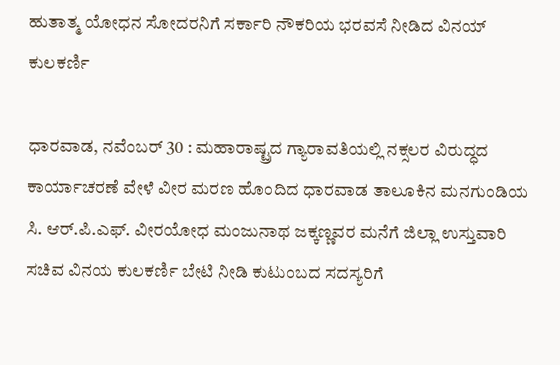ಹುತಾತ್ಮ ಯೋಧನ ಸೋದರನಿಗೆ ಸರ್ಕಾರಿ ನೌಕರಿಯ ಭರವಸೆ ನೀಡಿದ ವಿನಯ್ ಕುಲಕರ್ಣಿ

ಧಾರವಾಡ, ನವೆಂಬರ್ 30 : ಮಹಾರಾಷ್ಟ್ರದ ಗ್ಯಾರಾವತಿಯಲ್ಲಿ ನಕ್ಸಲರ ವಿರುದ್ಧದ ಕಾರ್ಯಾಚರಣೆ ವೇಳೆ ವೀರ ಮರಣ ಹೊಂದಿದ ಧಾರವಾಡ ತಾಲೂಕಿನ ಮನಗುಂಡಿಯ ಸಿ. ಆರ್.ಪಿ.ಎಫ್. ವೀರಯೋಧ ಮಂಜುನಾಥ ಜಕ್ಕಣ್ಣವರ ಮನೆಗೆ ಜಿಲ್ಲಾ ಉಸ್ತುವಾರಿ ಸಚಿವ ವಿನಯ ಕುಲಕರ್ಣಿ ಬೇಟಿ ನೀಡಿ ಕುಟುಂಬದ ಸದಸ್ಯರಿಗೆ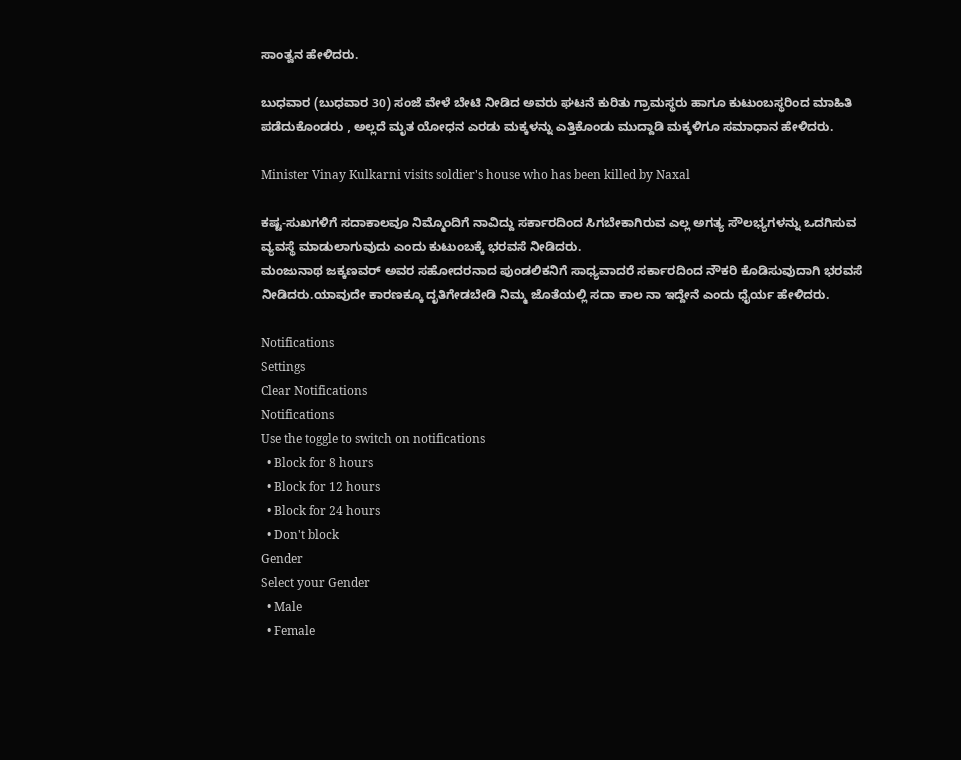ಸಾಂತ್ವನ ಹೇಳಿದರು.

ಬುಧವಾರ (ಬುಧವಾರ 30) ಸಂಜೆ ವೇಳೆ ಬೇಟಿ ನೀಡಿದ ಅವರು ಘಟನೆ ಕುರಿತು ಗ್ರಾಮಸ್ಥರು ಹಾಗೂ ಕುಟುಂಬಸ್ಥರಿಂದ ಮಾಹಿತಿ ಪಡೆದುಕೊಂಡರು , ಅಲ್ಲದೆ ಮೃತ ಯೋಧನ ಎರಡು ಮಕ್ಕಳನ್ನು ಎತ್ತಿಕೊಂಡು ಮುದ್ದಾಡಿ ಮಕ್ಕಳಿಗೂ ಸಮಾಧಾನ ಹೇಳಿದರು.

Minister Vinay Kulkarni visits soldier's house who has been killed by Naxal

ಕಷ್ಟ-ಸುಖಗಳಿಗೆ ಸದಾಕಾಲವೂ ನಿಮ್ಮೊಂದಿಗೆ ನಾವಿದ್ದು ಸರ್ಕಾರದಿಂದ ಸಿಗಬೇಕಾಗಿರುವ ಎಲ್ಲ ಅಗತ್ಯ ಸೌಲಭ್ಯಗಳನ್ನು ಒದಗಿಸುವ ವ್ಯವಸ್ಥೆ ಮಾಡುಲಾಗುವುದು ಎಂದು ಕುಟುಂಬಕ್ಕೆ ಭರವಸೆ ನೀಡಿದರು.
ಮಂಜುನಾಥ ಜಕ್ಕಣವರ್ ಅವರ ಸಹೋದರನಾದ ಪುಂಡಲಿಕನಿಗೆ ಸಾಧ್ಯವಾದರೆ ಸರ್ಕಾರದಿಂದ ನೌಕರಿ ಕೊಡಿಸುವುದಾಗಿ ಭರವಸೆ ನೀಡಿದರು.ಯಾವುದೇ ಕಾರಣಕ್ಕೂ ದೃತಿಗೇಡಬೇಡಿ ನಿಮ್ಮ ಜೊತೆಯಲ್ಲಿ ಸದಾ ಕಾಲ ನಾ ಇದ್ದೇನೆ ಎಂದು ಧೈರ್ಯ ಹೇಳಿದರು.

Notifications
Settings
Clear Notifications
Notifications
Use the toggle to switch on notifications
  • Block for 8 hours
  • Block for 12 hours
  • Block for 24 hours
  • Don't block
Gender
Select your Gender
  • Male
  • Female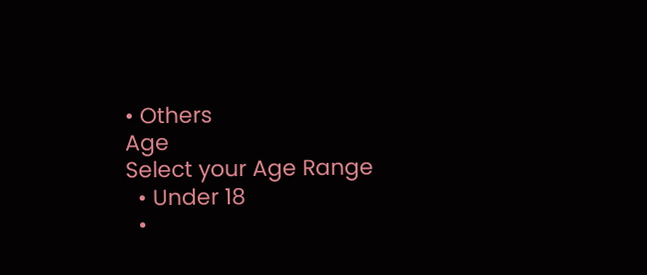• Others
Age
Select your Age Range
  • Under 18
  •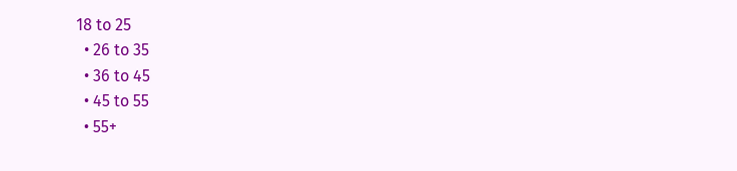18 to 25
  • 26 to 35
  • 36 to 45
  • 45 to 55
  • 55+